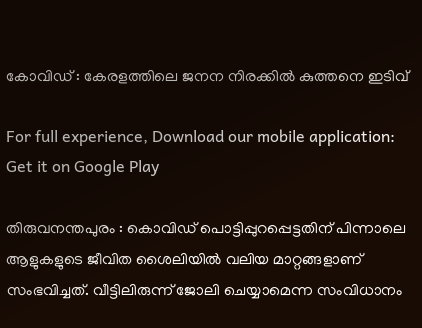കോവിഡ് : കേരളത്തിലെ ജനന നിരക്കില്‍ കുത്തനെ ഇടിവ്‌

For full experience, Download our mobile application:
Get it on Google Play

തിരുവനന്തപുരം : കൊവിഡ് പൊട്ടിപ്പുറപ്പെട്ടതിന് പിന്നാലെ ആളുകളുടെ ജീവിത ശൈലിയില്‍ വലിയ മാറ്റങ്ങളാണ് സംഭവിച്ചത്. വീട്ടിലിരുന്ന് ജോലി ചെയ്യാമെന്ന സംവിധാനം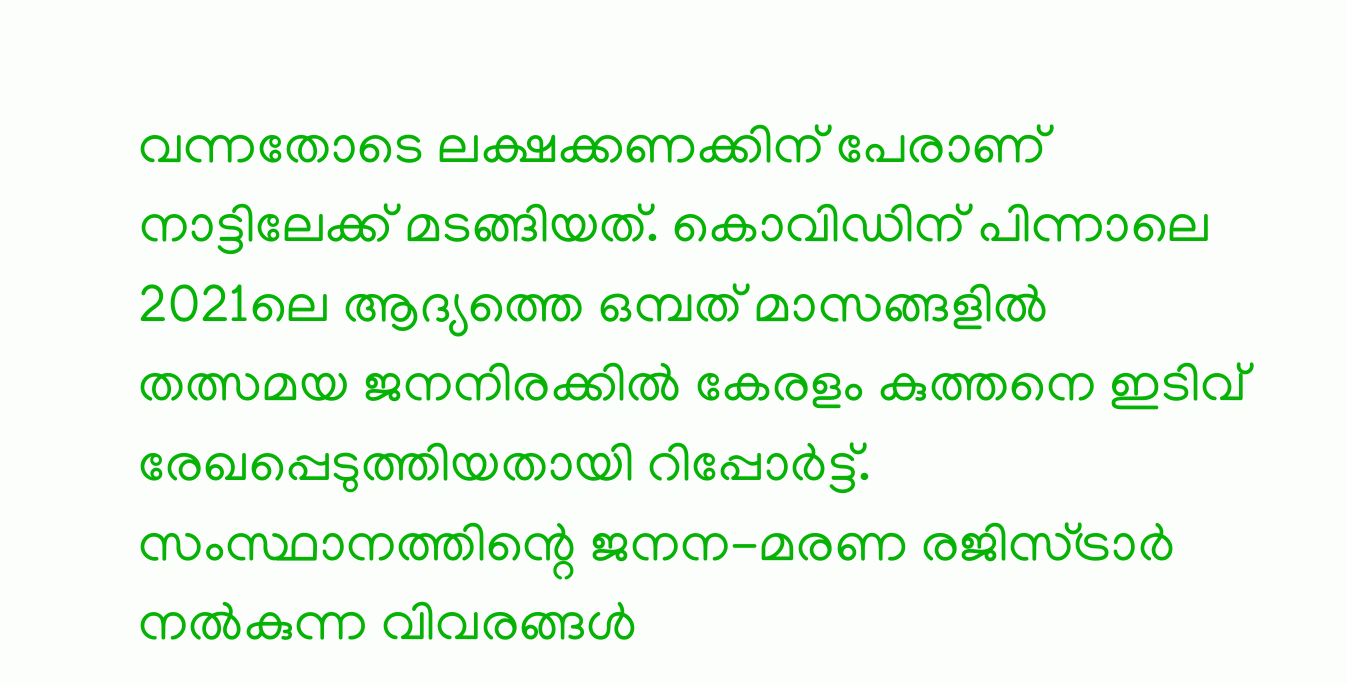വന്നതോടെ ലക്ഷക്കണക്കിന് പേരാണ് നാട്ടിലേക്ക് മടങ്ങിയത്. കൊവിഡിന് പിന്നാലെ 2021ലെ ആദ്യത്തെ ഒമ്പത് മാസങ്ങളില്‍ തത്സമയ ജനനിരക്കില്‍ കേരളം കുത്തനെ ഇടിവ് രേഖപ്പെടുത്തിയതായി റിപ്പോര്‍ട്ട്. സംസ്ഥാനത്തിന്റെ ജനന-മരണ രജിസ്ട്രാര്‍ നല്‍കുന്ന വിവരങ്ങള്‍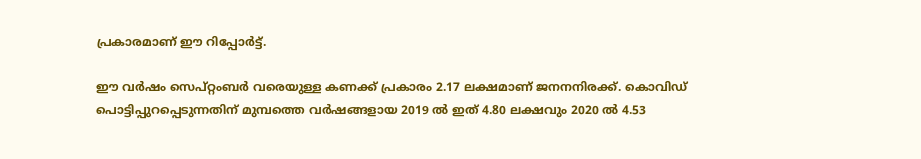പ്രകാരമാണ് ഈ റിപ്പോര്‍ട്ട്.

ഈ വര്‍ഷം സെപ്റ്റംബര്‍ വരെയുള്ള കണക്ക് പ്രകാരം 2.17 ലക്ഷമാണ് ജനനനിരക്ക്. കൊവിഡ് പൊട്ടിപ്പുറപ്പെടുന്നതിന് മുമ്പത്തെ വര്‍ഷങ്ങളായ 2019 ല്‍ ഇത് 4.80 ലക്ഷവും 2020 ല്‍ 4.53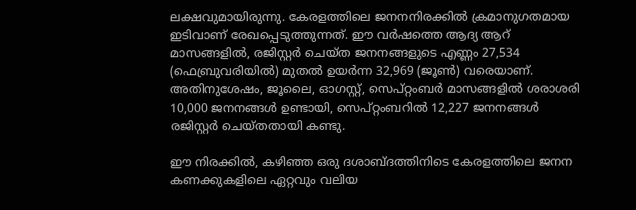ലക്ഷവുമായിരുന്നു. കേരളത്തിലെ ജനനനിരക്കില്‍ ക്രമാനുഗതമായ ഇടിവാണ് രേഖപ്പെടുത്തുന്നത്. ഈ വര്‍ഷത്തെ ആദ്യ ആറ് മാസങ്ങളില്‍, രജിസ്റ്റര്‍ ചെയ്ത ജനനങ്ങളുടെ എണ്ണം 27,534 (ഫെബ്രുവരിയില്‍) മുതല്‍ ഉയര്‍ന്ന 32,969 (ജൂണ്‍) വരെയാണ്. അതിനുശേഷം, ജൂലൈ, ഓഗസ്റ്റ്, സെപ്റ്റംബര്‍ മാസങ്ങളില്‍ ശരാശരി 10,000 ജനനങ്ങള്‍ ഉണ്ടായി, സെപ്റ്റംബറില്‍ 12,227 ജനനങ്ങള്‍ രജിസ്റ്റര്‍ ചെയ്തതായി കണ്ടു.

ഈ നിരക്കില്‍, കഴിഞ്ഞ ഒരു ദശാബ്ദത്തിനിടെ കേരളത്തിലെ ജനന കണക്കുകളിലെ ഏറ്റവും വലിയ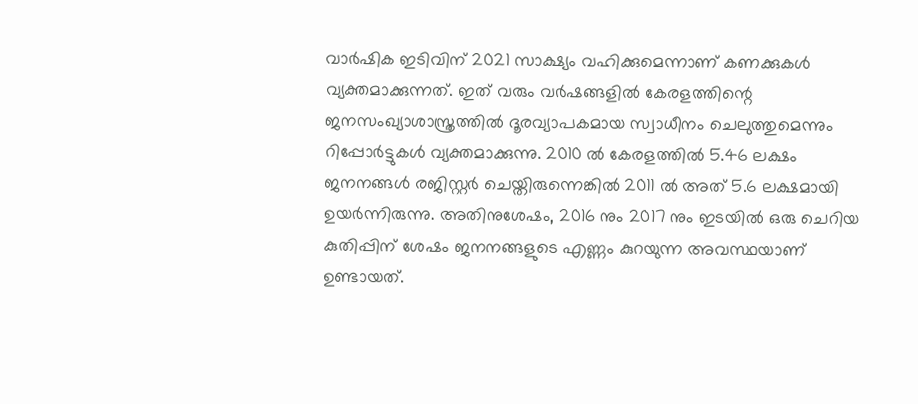വാര്‍ഷിക ഇടിവിന് 2021 സാക്ഷ്യം വഹിക്കുമെന്നാണ് കണക്കുകള്‍ വ്യക്തമാക്കുന്നത്. ഇത് വരും വര്‍ഷങ്ങളില്‍ കേരളത്തിന്റെ ജനസംഖ്യാശാസ്ത്രത്തില്‍ ദൂരവ്യാപകമായ സ്വാധീനം ചെലുത്തുമെന്നും റിപ്പോര്‍ട്ടുകള്‍ വ്യക്തമാക്കുന്നു. 2010 ല്‍ കേരളത്തില്‍ 5.46 ലക്ഷം ജനനങ്ങള്‍ രജിസ്റ്റര്‍ ചെയ്തിരുന്നെങ്കില്‍ 2011 ല്‍ അത് 5.6 ലക്ഷമായി ഉയര്‍ന്നിരുന്നു. അതിനുശേഷം, 2016 നും 2017 നും ഇടയില്‍ ഒരു ചെറിയ കുതിപ്പിന് ശേഷം ജനനങ്ങളുടെ എണ്ണം കുറയുന്ന അവസ്ഥയാണ് ഉണ്ടായത്.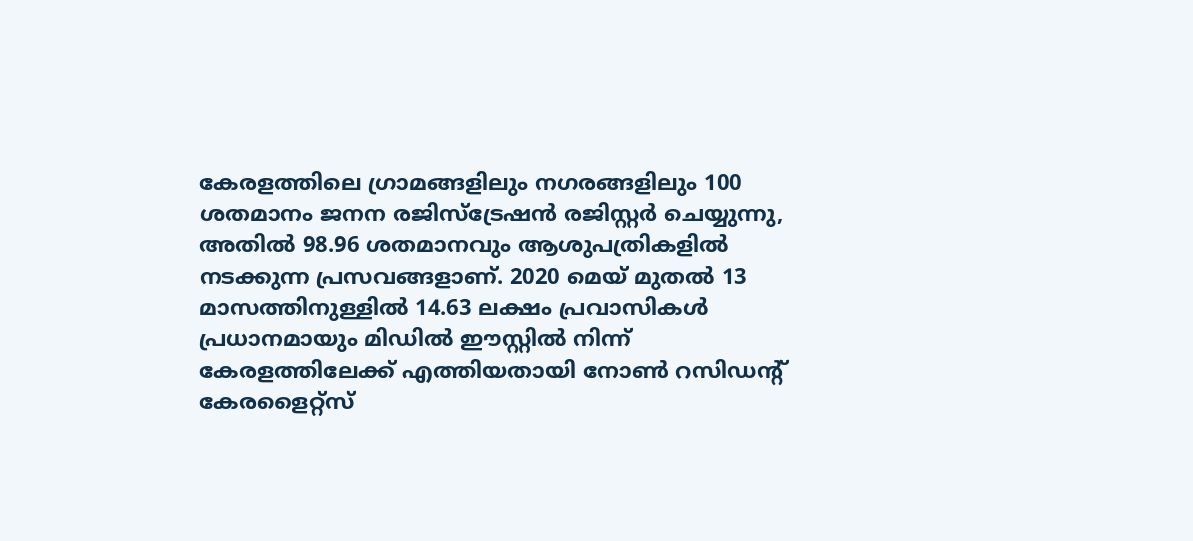കേരളത്തിലെ ഗ്രാമങ്ങളിലും നഗരങ്ങളിലും 100 ശതമാനം ജനന രജിസ്‌ട്രേഷന്‍ രജിസ്റ്റര്‍ ചെയ്യുന്നു, അതില്‍ 98.96 ശതമാനവും ആശുപത്രികളില്‍ നടക്കുന്ന പ്രസവങ്ങളാണ്. 2020 മെയ് മുതല്‍ 13 മാസത്തിനുള്ളില്‍ 14.63 ലക്ഷം പ്രവാസികള്‍ പ്രധാനമായും മിഡില്‍ ഈസ്റ്റില്‍ നിന്ന് കേരളത്തിലേക്ക് എത്തിയതായി നോണ്‍ റസിഡന്റ് കേരളൈറ്റ്‌സ്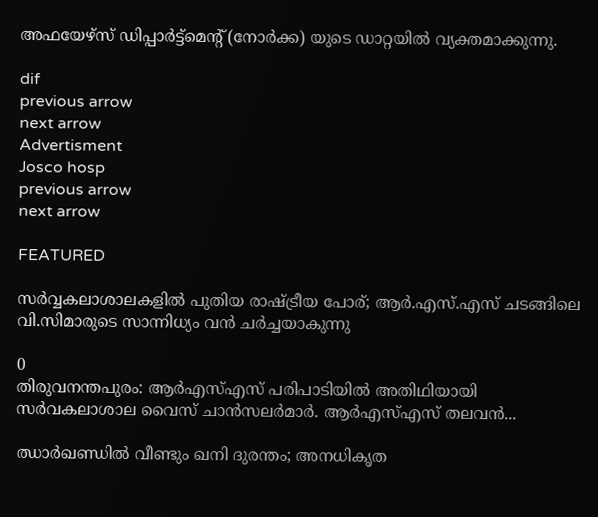അഫയേഴ്സ് ഡിപ്പാര്‍ട്ട്മെന്റ് (നോര്‍ക്ക) യുടെ ഡാറ്റയില്‍ വ്യക്തമാക്കുന്നു.

dif
previous arrow
next arrow
Advertisment
Josco hosp
previous arrow
next arrow

FEATURED

സർവ്വകലാശാലകളിൽ പുതിയ രാഷ്ട്രീയ പോര്; ആർ.എസ്.എസ് ചടങ്ങിലെ വി.സിമാരുടെ സാന്നിധ്യം വൻ ചർച്ചയാകുന്നു

0
തിരുവനന്തപുരം: ആർഎസ്എസ് പരിപാടിയിൽ അതിഥിയായി സർവകലാശാല വൈസ് ചാൻസലർമാർ. ആർഎസ്എസ് തലവൻ...

ഝാർഖണ്ഡിൽ വീണ്ടും ഖനി ദുരന്തം; അനധികൃത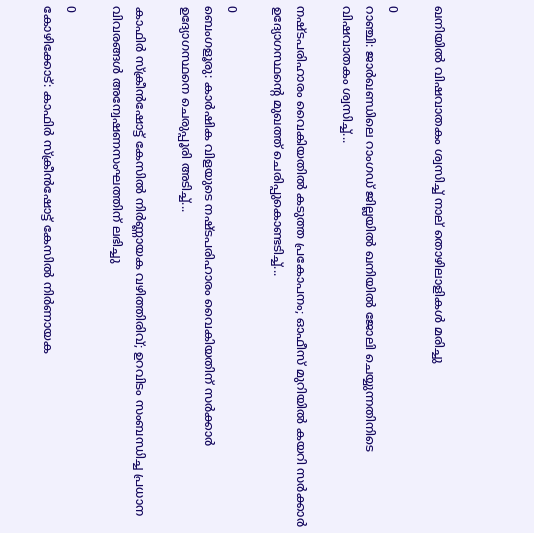ഖനിയിൽ വിഷവാതകം ശ്വസിച്ച് നാല് തൊഴിലാളികൾ മരിച്ചു

0
റാഞ്ചി: ജാര്‍ഖണ്ഡിലെ റാംഗഡ് ജില്ലയിൽ ഖനിയില്‍ ജോലി ചെയ്യുന്നതിനിടെ വിഷവാതകം ശ്വസിച്ച്...

നഷ്ടപരിഹാരം വൈകിയതിൽ കടുത്ത പ്രകോപനം; ഓഫീസ് മുറിയിൽ കയറി സർക്കാർ ഉദ്യോഗസ്ഥന്റെ മുഖത്ത് ചെരിപ്പുകൊണ്ടടിച്ച്...

0
ബെംഗളൂരു: കാർഷിക വിളയുടെ നഷ്ടപരിഹാരം വൈകിയതിന് സര്‍ക്കാര്‍ ഉദ്യോഗസ്ഥനെ ചെരുപ്പൂരി അടിച്ച്...

കാഫിർ സ്ക്രീൻഷോട്ട് കേസിൽ നിർണ്ണായക വഴിത്തിരിവ്; ഉറവിടം സംബന്ധിച്ച പ്രധാന വിവരങ്ങൾ അന്വേഷണസംഘത്തിന് ലഭിച്ചു

0
കോഴിക്കോട്: കാഫിര്‍ സ്‌ക്രീന്‍ഷോട്ട് കേസില്‍ നിര്‍ണായക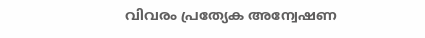വിവരം പ്രത്യേക അന്വേഷണ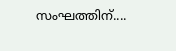സംഘത്തിന്....